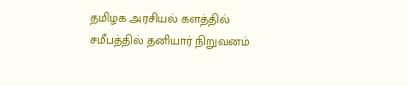தமிழக அரசியல் களத்தில் சமீபத்தில் தனியார் நிறுவனம்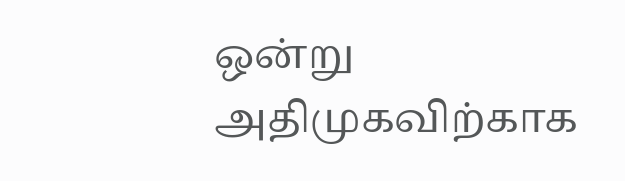ஒன்று அதிமுகவிற்காக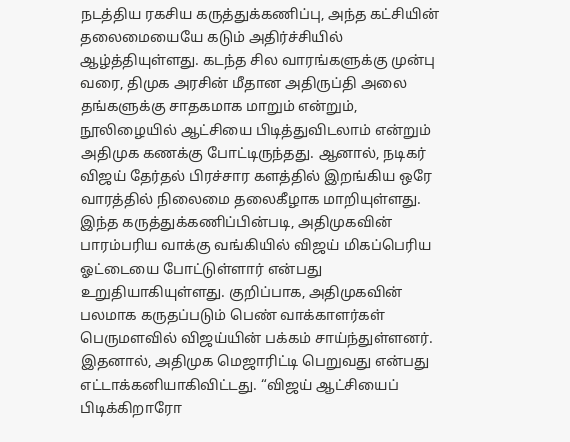நடத்திய ரகசிய கருத்துக்கணிப்பு, அந்த கட்சியின் தலைமையையே கடும் அதிர்ச்சியில் ஆழ்த்தியுள்ளது. கடந்த சில வாரங்களுக்கு முன்பு வரை, திமுக அரசின் மீதான அதிருப்தி அலை தங்களுக்கு சாதகமாக மாறும் என்றும், நூலிழையில் ஆட்சியை பிடித்துவிடலாம் என்றும் அதிமுக கணக்கு போட்டிருந்தது. ஆனால், நடிகர் விஜய் தேர்தல் பிரச்சார களத்தில் இறங்கிய ஒரே வாரத்தில் நிலைமை தலைகீழாக மாறியுள்ளது.
இந்த கருத்துக்கணிப்பின்படி, அதிமுகவின் பாரம்பரிய வாக்கு வங்கியில் விஜய் மிகப்பெரிய ஓட்டையை போட்டுள்ளார் என்பது உறுதியாகியுள்ளது. குறிப்பாக, அதிமுகவின் பலமாக கருதப்படும் பெண் வாக்காளர்கள் பெருமளவில் விஜய்யின் பக்கம் சாய்ந்துள்ளனர். இதனால், அதிமுக மெஜாரிட்டி பெறுவது என்பது எட்டாக்கனியாகிவிட்டது. “விஜய் ஆட்சியைப் பிடிக்கிறாரோ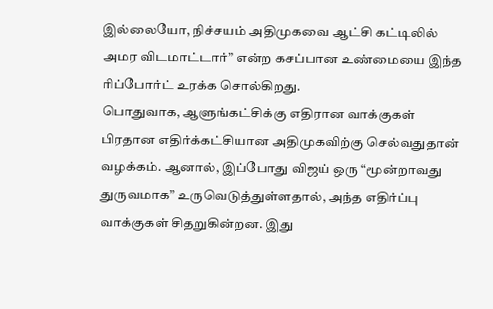இல்லையோ, நிச்சயம் அதிமுகவை ஆட்சி கட்டிலில் அமர விடமாட்டார்” என்ற கசப்பான உண்மையை இந்த ரிப்போர்ட் உரக்க சொல்கிறது.
பொதுவாக, ஆளுங்கட்சிக்கு எதிரான வாக்குகள் பிரதான எதிர்க்கட்சியான அதிமுகவிற்கு செல்வதுதான் வழக்கம். ஆனால், இப்போது விஜய் ஒரு “மூன்றாவது துருவமாக” உருவெடுத்துள்ளதால், அந்த எதிர்ப்பு வாக்குகள் சிதறுகின்றன. இது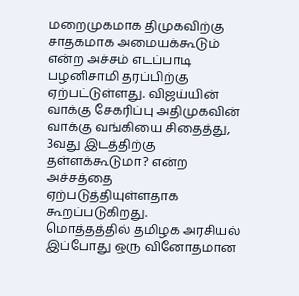மறைமுகமாக திமுகவிற்கு சாதகமாக அமையக்கூடும் என்ற அச்சம் எடப்பாடி பழனிசாமி தரப்பிற்கு ஏற்பட்டுள்ளது. விஜய்யின் வாக்கு சேகரிப்பு அதிமுகவின் வாக்கு வங்கியை சிதைத்து, 3வது இடத்திற்கு தள்ளக்கூடுமா? என்ற அச்சத்தை ஏற்படுத்தியுள்ளதாக கூறப்படுகிறது.
மொத்தத்தில் தமிழக அரசியல் இப்போது ஒரு வினோதமான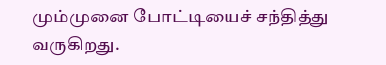மும்முனை போட்டியைச் சந்தித்து வருகிறது.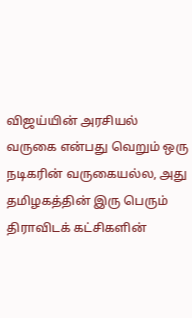விஜய்யின் அரசியல் வருகை என்பது வெறும் ஒரு நடிகரின் வருகையல்ல, அது தமிழகத்தின் இரு பெரும் திராவிடக் கட்சிகளின்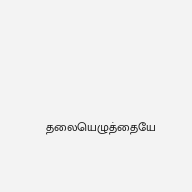தலையெழுத்தையே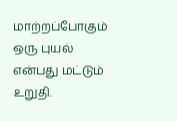மாற்றப்போகும் ஒரு புயல் என்பது மட்டும் உறுதி.